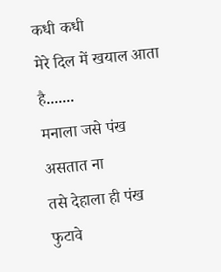कधी कधी
मेरे दिल में खयाल आता है.......
मनाला जसे पंख असतात ना
तसे देहाला ही पंख फुटावे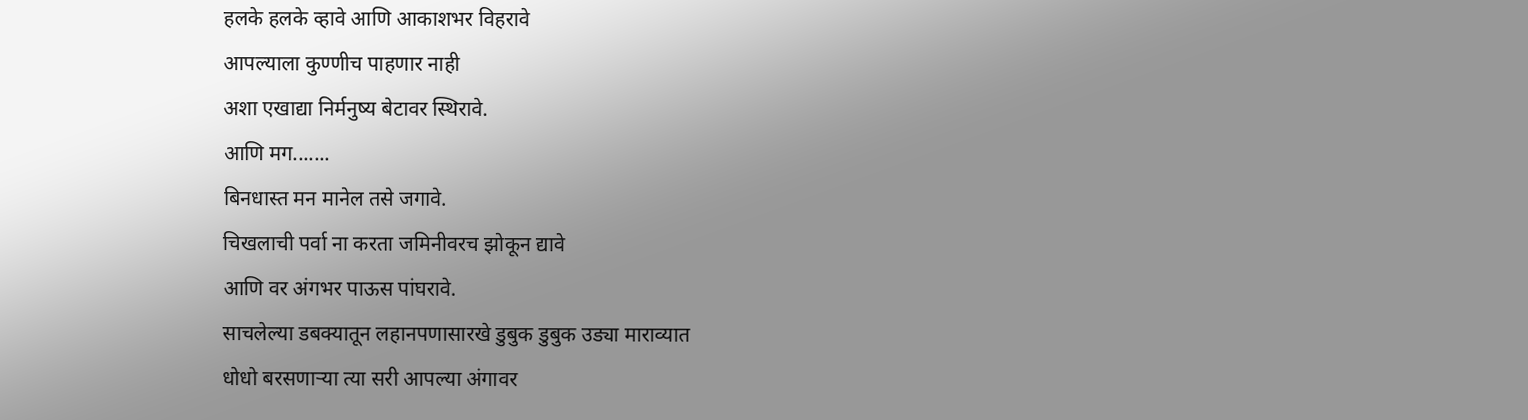हलके हलके व्हावे आणि आकाशभर विहरावे
आपल्याला कुण्णीच पाहणार नाही
अशा एखाद्या निर्मनुष्य बेटावर स्थिरावे.
आणि मग.......
बिनधास्त मन मानेल तसे जगावे.
चिखलाची पर्वा ना करता जमिनीवरच झोकून द्यावे
आणि वर अंगभर पाऊस पांघरावे.
साचलेल्या डबक्यातून लहानपणासारखे डुबुक डुबुक उड्या माराव्यात
धोधो बरसणाऱ्या त्या सरी आपल्या अंगावर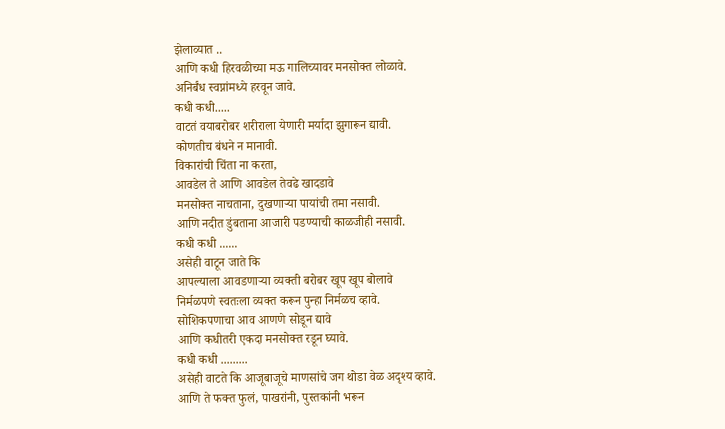झेलाव्यात ..
आणि कधी हिरवळीच्या मऊ गालिच्यावर मनसोक्त लोळावे.
अनिर्बंध स्वप्नांमध्ये हरवून जावे.
कधी कधी.....
वाटतं वयाबरोबर शरीराला येणारी मर्यादा झुगारून द्यावी.
कोणतीच बंधने न मानावी.
विकारांची चिंता ना करता,
आवडेल ते आणि आवडेल तेवढे खादडावे
मनसोक्त नाचताना, दुखणाऱ्या पायांची तमा नसावी.
आणि नदीत डुंबताना आजारी पडण्याची काळजीही नसावी.
कधी कधी ......
असेही वाटून जाते कि
आपल्याला आवडणाऱ्या व्यक्ती बरोबर खूप खूप बोलावे
निर्मळपणे स्वतःला व्यक्त करून पुन्हा निर्मळच व्हावे.
सोशिकपणाचा आव आणणे सोडून द्यावे
आणि कधीतरी एकदा मनसोक्त रडून घ्यावे.
कधी कधी .........
असेही वाटते कि आजूबाजूचे माणसांचे जग थोडा वेळ अदृश्य व्हावे.
आणि ते फक्त फुलं, पाखरांनी, पुस्तकांनी भरून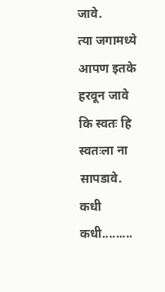जावे.
त्या जगामध्ये आपण इतके हरवून जावे
कि स्वतः हि स्वतःला ना सापडावे.
कधी कधी.........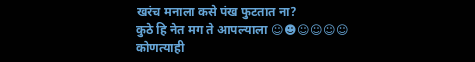खरंच मनाला कसे पंख फुटतात ना?
कुठे हि नेत मग ते आपल्याला ☺☻☺☺☺☺
कोणत्याही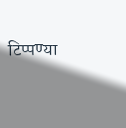टिप्पण्या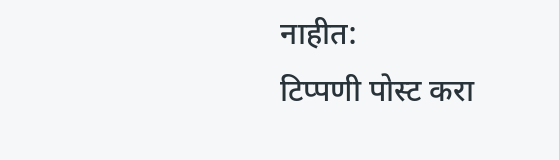नाहीत:
टिप्पणी पोस्ट करा